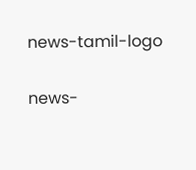news-tamil-logo

news-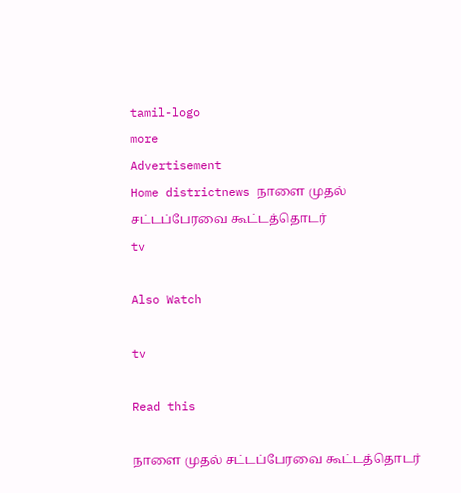tamil-logo
more
Advertisement
Home districtnews நாளை முதல் சட்டப்பேரவை கூட்டத்தொடர்
tv

Also Watch

tv

Read this

நாளை முதல் சட்டப்பேரவை கூட்டத்தொடர்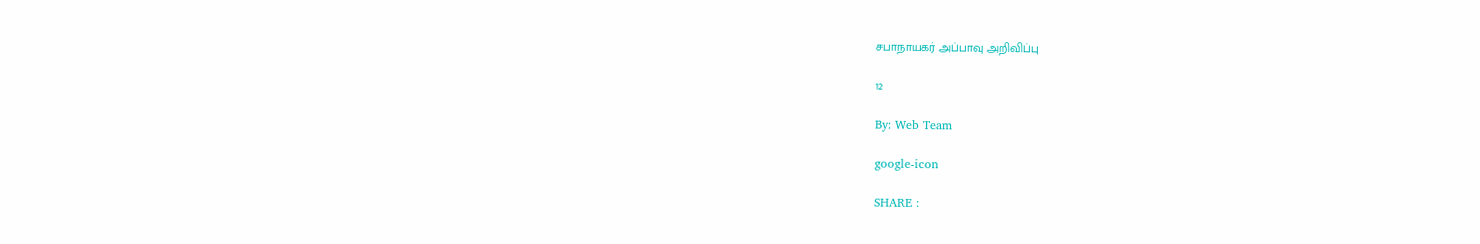சபாநாயகர் அப்பாவு அறிவிப்பு

12

By: Web Team

google-icon

SHARE :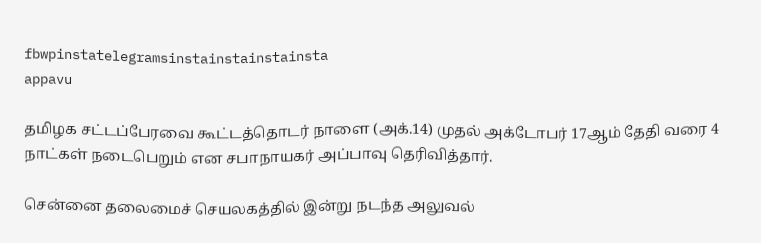fbwpinstatelegramsinstainstainstainsta
appavu

தமிழக சட்டப்பேரவை கூட்டத்தொடர் நாளை (அக்.14) முதல் அக்டோபர் 17ஆம் தேதி வரை 4 நாட்கள் நடைபெறும் என சபாநாயகர் அப்பாவு தெரிவித்தார்.

சென்னை தலைமைச் செயலகத்தில் இன்று நடந்த அலுவல்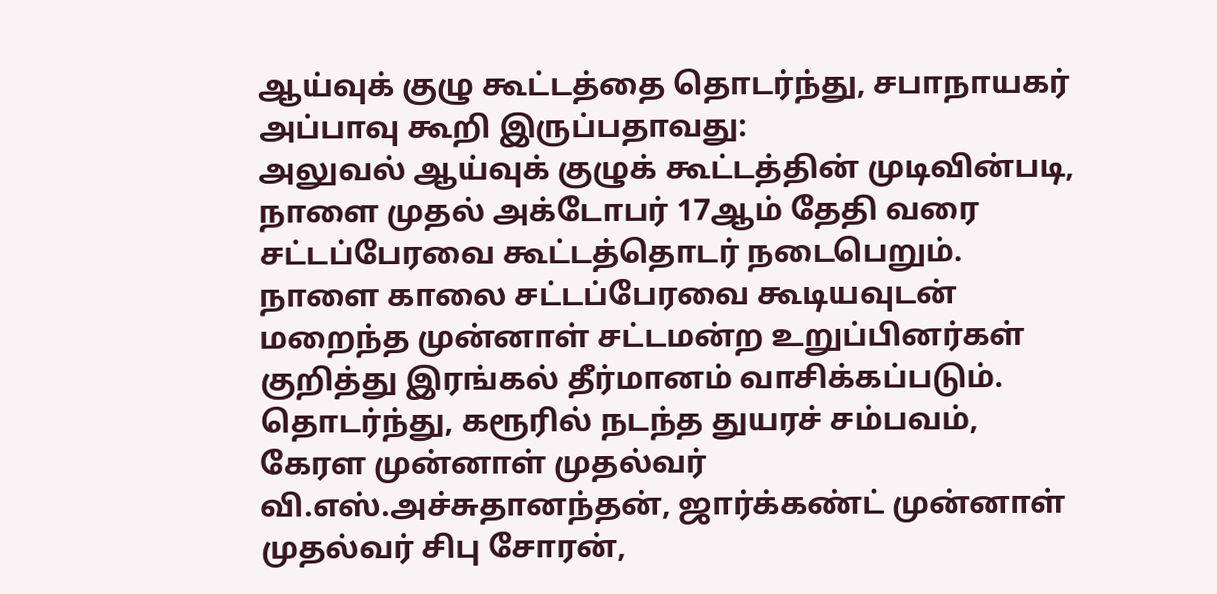ஆய்வுக் குழு கூட்டத்தை தொடர்ந்து, சபாநாயகர் அப்பாவு கூறி இருப்பதாவது:
அலுவல் ஆய்வுக் குழுக் கூட்டத்தின் முடிவின்படி, நாளை முதல் அக்டோபர் 17ஆம் தேதி வரை சட்டப்பேரவை கூட்டத்தொடர் நடைபெறும்.
நாளை காலை சட்டப்பேரவை கூடியவுடன் மறைந்த முன்னாள் சட்டமன்ற உறுப்பினர்கள் குறித்து இரங்கல் தீர்மானம் வாசிக்கப்படும். தொடர்ந்து, கரூரில் நடந்த துயரச் சம்பவம், கேரள முன்னாள் முதல்வர் வி.எஸ்.அச்சுதானந்தன், ஜார்க்கண்ட் முன்னாள் முதல்வர் சிபு சோரன்,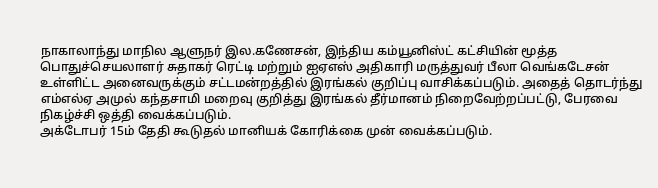நாகாலாந்து மாநில ஆளுநர் இல.கணேசன், இந்திய கம்யூனிஸ்ட் கட்சியின் மூத்த பொதுச்செயலாளர் சுதாகர் ரெட்டி மற்றும் ஐஏஎஸ் அதிகாரி மருத்துவர் பீலா வெங்கடேசன் உள்ளிட்ட அனைவருக்கும் சட்டமன்றத்தில் இரங்கல் குறிப்பு வாசிக்கப்படும். அதைத் தொடர்ந்து எம்எல்ஏ அமுல் கந்தசாமி மறைவு குறித்து இரங்கல் தீர்மானம் நிறைவேற்றப்பட்டு, பேரவை நிகழ்ச்சி ஒத்தி வைக்கப்படும்.
அக்டோபர் 15ம் தேதி கூடுதல் மானியக் கோரிக்கை முன் வைக்கப்படும்.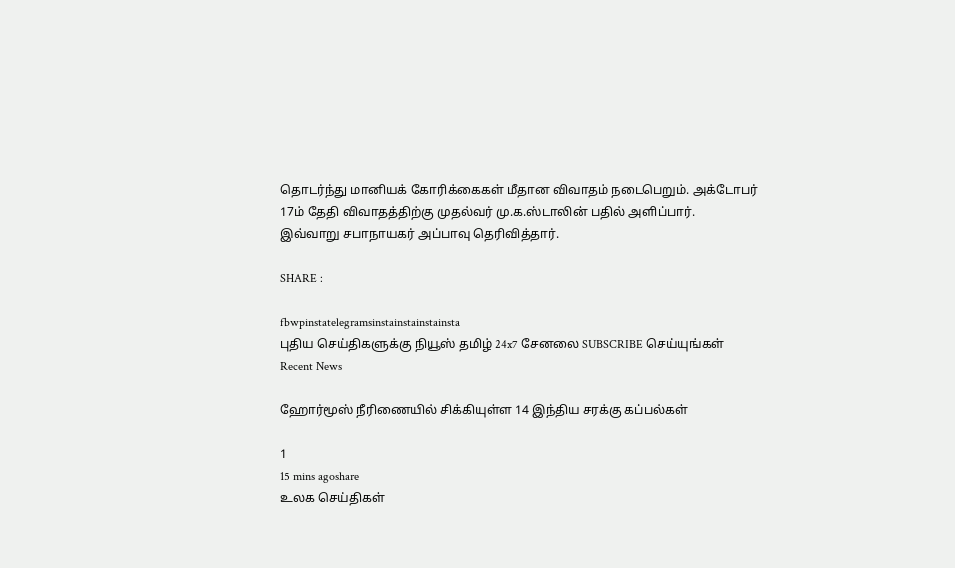தொடர்ந்து மானியக் கோரிக்கைகள் மீதான விவாதம் நடைபெறும். அக்டோபர் 17ம் தேதி விவாதத்திற்கு முதல்வர் மு.க.ஸ்டாலின் பதில் அளிப்பார்.
இவ்வாறு சபாநாயகர் அப்பாவு தெரிவித்தார்.

SHARE :

fbwpinstatelegramsinstainstainstainsta
புதிய செய்திகளுக்கு நியூஸ் தமிழ் 24x7 சேனலை SUBSCRIBE செய்யுங்கள்
Recent News

ஹோர்மூஸ் நீரிணையில் சிக்கியுள்ள 14 இந்திய சரக்கு கப்பல்கள்

1
15 mins agoshare
உலக செய்திகள்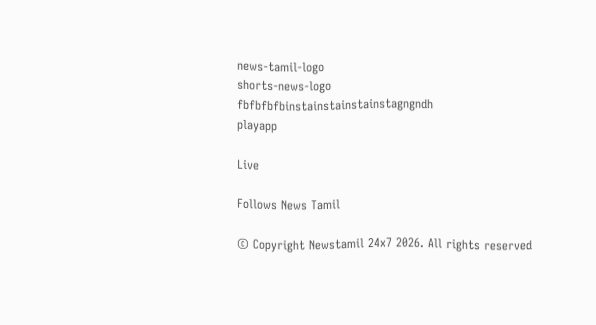news-tamil-logo
shorts-news-logo
fbfbfbfbinstainstainstainstagngndh
playapp

Live

Follows News Tamil

© Copyright Newstamil 24x7 2026. All rights reserved